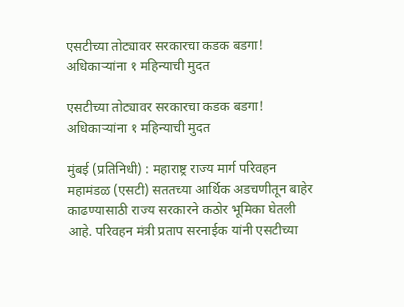एसटीच्या तोट्यावर सरकारचा कडक बडगा! अधिकाऱ्यांना १ महिन्याची मुदत

एसटीच्या तोट्यावर सरकारचा कडक बडगा! अधिकाऱ्यांना १ महिन्याची मुदत

मुंबई (प्रतिनिधी) : महाराष्ट्र राज्य मार्ग परिवहन महामंडळ (एसटी) सततच्या आर्थिक अडचणीतून बाहेर काढण्यासाठी राज्य सरकारने कठोर भूमिका घेतली आहे. परिवहन मंत्री प्रताप सरनाईक यांनी एसटीच्या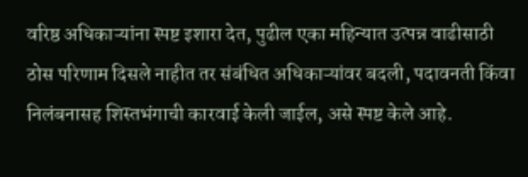वरिष्ठ अधिकाऱ्यांना स्पष्ट इशारा देत, पुढील एका महिन्यात उत्पन्न वाढीसाठी ठोस परिणाम दिसले नाहीत तर संबंधित अधिकाऱ्यांवर बदली, पदावनती किंवा निलंबनासह शिस्तभंगाची कारवाई केली जाईल, असे स्पष्ट केले आहे.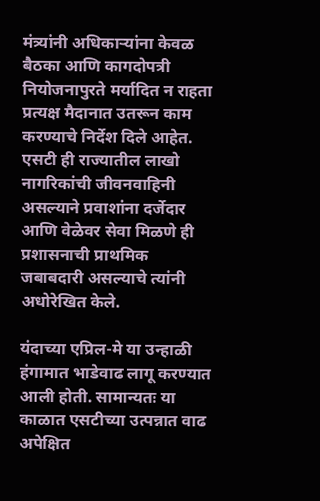मंत्र्यांनी अधिकाऱ्यांना केवळ बैठका आणि कागदोपत्री नियोजनापुरते मर्यादित न राहता प्रत्यक्ष मैदानात उतरून काम करण्याचे निर्देश दिले आहेत. एसटी ही राज्यातील लाखो नागरिकांची जीवनवाहिनी असल्याने प्रवाशांना दर्जेदार आणि वेळेवर सेवा मिळणे ही प्रशासनाची प्राथमिक जबाबदारी असल्याचे त्यांनी अधोरेखित केले.

यंदाच्या एप्रिल-मे या उन्हाळी हंगामात भाडेवाढ लागू करण्यात आली होती. सामान्यतः या काळात एसटीच्या उत्पन्नात वाढ अपेक्षित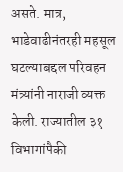असते. मात्र, भाडेवाढीनंतरही महसूल घटल्याबद्दल परिवहन मंत्र्यांनी नाराजी व्यक्त केली. राज्यातील ३१ विभागांपैकी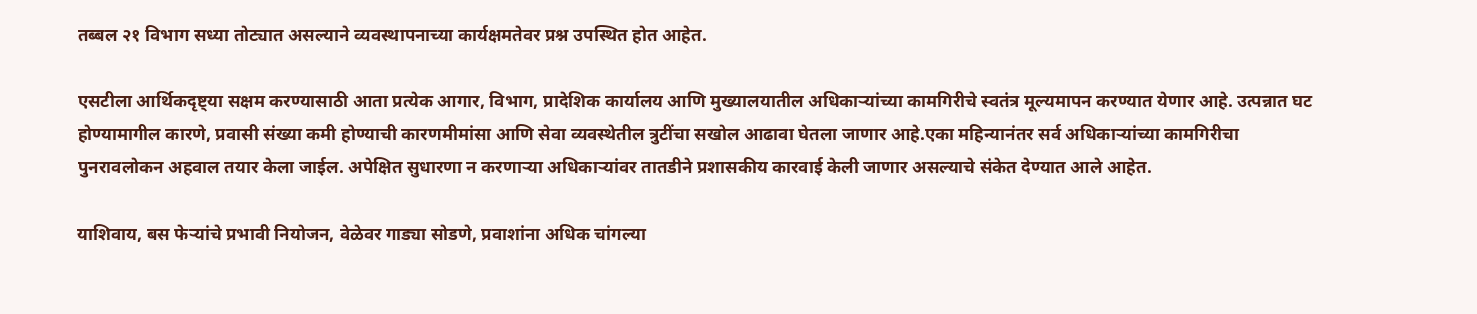तब्बल २१ विभाग सध्या तोट्यात असल्याने व्यवस्थापनाच्या कार्यक्षमतेवर प्रश्न उपस्थित होत आहेत.

एसटीला आर्थिकदृष्ट्या सक्षम करण्यासाठी आता प्रत्येक आगार, विभाग, प्रादेशिक कार्यालय आणि मुख्यालयातील अधिकाऱ्यांच्या कामगिरीचे स्वतंत्र मूल्यमापन करण्यात येणार आहे. उत्पन्नात घट होण्यामागील कारणे, प्रवासी संख्या कमी होण्याची कारणमीमांसा आणि सेवा व्यवस्थेतील त्रुटींचा सखोल आढावा घेतला जाणार आहे.एका महिन्यानंतर सर्व अधिकाऱ्यांच्या कामगिरीचा पुनरावलोकन अहवाल तयार केला जाईल. अपेक्षित सुधारणा न करणाऱ्या अधिकाऱ्यांवर तातडीने प्रशासकीय कारवाई केली जाणार असल्याचे संकेत देण्यात आले आहेत.

याशिवाय, बस फेऱ्यांचे प्रभावी नियोजन, वेळेवर गाड्या सोडणे, प्रवाशांना अधिक चांगल्या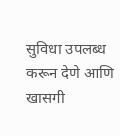सुविधा उपलब्ध करून देणे आणि खासगी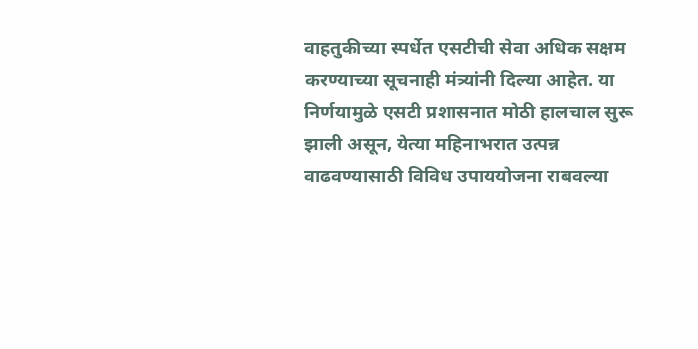वाहतुकीच्या स्पर्धेत एसटीची सेवा अधिक सक्षम करण्याच्या सूचनाही मंत्र्यांनी दिल्या आहेत. या निर्णयामुळे एसटी प्रशासनात मोठी हालचाल सुरू झाली असून, येत्या महिनाभरात उत्पन्न वाढवण्यासाठी विविध उपाययोजना राबवल्या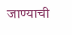जाण्याची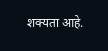शक्यता आहे.